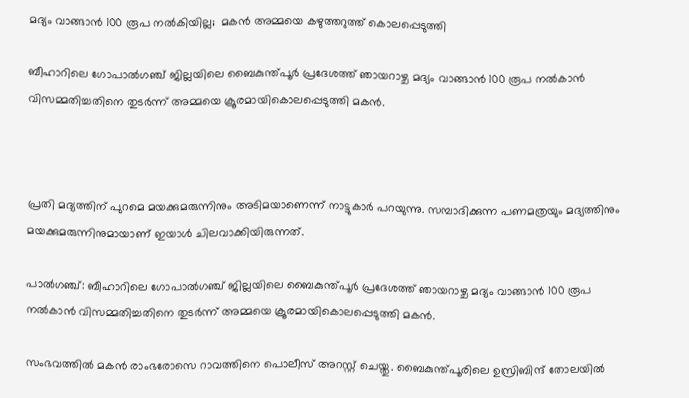മദ്യം വാങ്ങാൻ 100 രൂപ നല്‍കിയില്ല;  മകൻ അമ്മയെ കഴുത്തറുത്ത് കൊലപ്പെടുത്തി

ബീഹാറിലെ ഗോപാല്‍ഗഞ്ച് ജില്ലയിലെ ബൈകുന്ത്പൂർ പ്രദേശത്ത് ഞായറാഴ്ച മദ്യം വാങ്ങാൻ 100 രൂപ നല്‍കാൻ വിസമ്മതിച്ചതിനെ തുടർന്ന് അമ്മയെ ക്രൂരമായികൊലപ്പെടുത്തി മകൻ.



പ്രതി മദ്യത്തിന് പുറമെ മയക്കുമരുന്നിനും അടിമയാണെന്ന് നാട്ടുകാർ പറയുന്നു. സമ്പാദിക്കുന്ന പണമത്രയും മദ്യത്തിനും മയക്കുമരുന്നിനുമായാണ് ഇയാള്‍ ചിലവാക്കിയിരുന്നത്.

പാല്‍ഗഞ്ച്: ബീഹാറിലെ ഗോപാല്‍ഗഞ്ച് ജില്ലയിലെ ബൈകുന്ത്പൂർ പ്രദേശത്ത് ഞായറാഴ്ച മദ്യം വാങ്ങാൻ 100 രൂപ നല്‍കാൻ വിസമ്മതിച്ചതിനെ തുടർന്ന് അമ്മയെ ക്രൂരമായികൊലപ്പെടുത്തി മകൻ.

സംഭവത്തില്‍ മകൻ രാംഭരോസെ റാവത്തിനെ പൊലീസ് അറസ്റ്റ് ചെയ്തു. ബൈകുന്ത്പൂരിലെ ഉസ്രിബിന്ദ് തോലയില്‍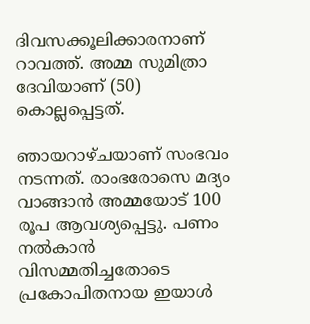ദിവസക്കൂലിക്കാരനാണ് റാവത്ത്. അമ്മ സുമിത്രാ ദേവിയാണ് (50) കൊല്ലപ്പെട്ടത്.

ഞായറാഴ്ചയാണ് സംഭവം നടന്നത്. രാംഭരോസെ മദ്യം വാങ്ങാൻ അമ്മയോട് 100 രൂപ ആവശ്യപ്പെട്ടു. പണം നല്‍കാൻ വിസമ്മതിച്ചതോടെ പ്രകോപിതനായ ഇയാള്‍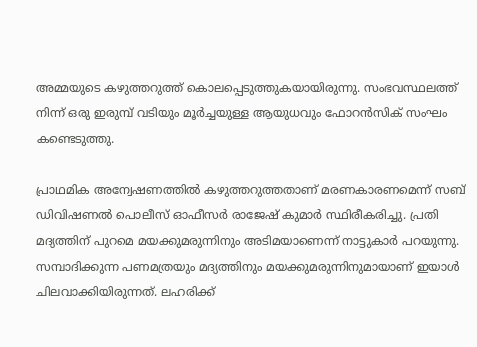അമ്മയുടെ കഴുത്തറുത്ത് കൊലപ്പെടുത്തുകയായിരുന്നു. സംഭവസ്ഥലത്ത് നിന്ന് ഒരു ഇരുമ്പ് വടിയും മൂർച്ചയുള്ള ആയുധവും ഫോറൻസിക് സംഘം കണ്ടെടുത്തു.

പ്രാഥമിക അന്വേഷണത്തില്‍ കഴുത്തറുത്തതാണ് മരണകാരണമെന്ന് സബ് ഡിവിഷണല്‍ പൊലീസ് ഓഫീസർ രാജേഷ് കുമാർ സ്ഥിരീകരിച്ചു. പ്രതി മദ്യത്തിന് പുറമെ മയക്കുമരുന്നിനും അടിമയാണെന്ന് നാട്ടുകാർ പറയുന്നു. സമ്പാദിക്കുന്ന പണമത്രയും മദ്യത്തിനും മയക്കുമരുന്നിനുമായാണ് ഇയാള്‍ ചിലവാക്കിയിരുന്നത്. ലഹരിക്ക്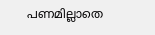പണമില്ലാതെ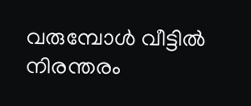വരുമ്പോള്‍ വീട്ടില്‍ നിരന്തരം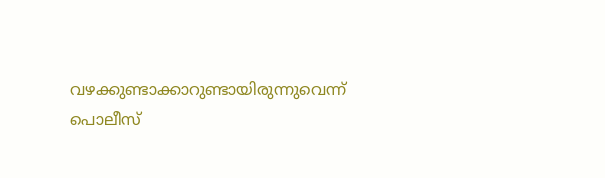വഴക്കുണ്ടാക്കാറുണ്ടായിരുന്നുവെന്ന് പൊലീസ്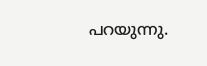പറയുന്നു.